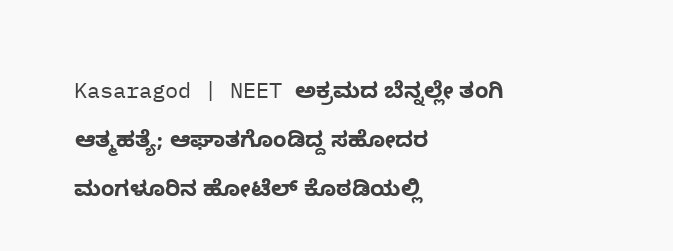Kasaragod | NEET ಅಕ್ರಮದ ಬೆನ್ನಲ್ಲೇ ತಂಗಿ ಆತ್ಮಹತ್ಯೆ; ಆಘಾತಗೊಂಡಿದ್ದ ಸಹೋದರ ಮಂಗಳೂರಿನ ಹೋಟೆಲ್ ಕೊಠಡಿಯಲ್ಲಿ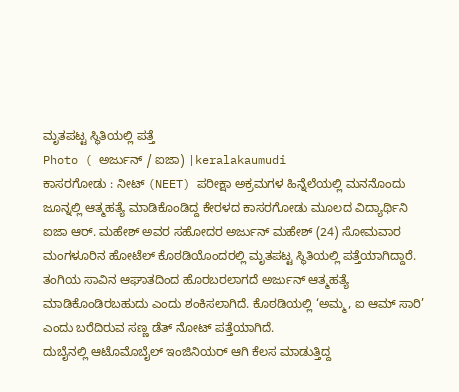ಮೃತಪಟ್ಟ ಸ್ಥಿತಿಯಲ್ಲಿ ಪತ್ತೆ
Photo ( ಅರ್ಜುನ್ / ಐಜಾ) |keralakaumudi
ಕಾಸರಗೋಡು : ನೀಟ್ (NEET) ಪರೀಕ್ಷಾ ಅಕ್ರಮಗಳ ಹಿನ್ನೆಲೆಯಲ್ಲಿ ಮನನೊಂದು ಜೂನ್ನಲ್ಲಿ ಆತ್ಮಹತ್ಯೆ ಮಾಡಿಕೊಂಡಿದ್ದ ಕೇರಳದ ಕಾಸರಗೋಡು ಮೂಲದ ವಿದ್ಯಾರ್ಥಿನಿ ಐಜಾ ಆರ್. ಮಹೇಶ್ ಅವರ ಸಹೋದರ ಅರ್ಜುನ್ ಮಹೇಶ್ (24) ಸೋಮವಾರ ಮಂಗಳೂರಿನ ಹೋಟೆಲ್ ಕೊಠಡಿಯೊಂದರಲ್ಲಿ ಮೃತಪಟ್ಟ ಸ್ಥಿತಿಯಲ್ಲಿ ಪತ್ತೆಯಾಗಿದ್ದಾರೆ.
ತಂಗಿಯ ಸಾವಿನ ಆಘಾತದಿಂದ ಹೊರಬರಲಾಗದೆ ಅರ್ಜುನ್ ಆತ್ಮಹತ್ಯೆ ಮಾಡಿಕೊಂಡಿರಬಹುದು ಎಂದು ಶಂಕಿಸಲಾಗಿದೆ. ಕೊಠಡಿಯಲ್ಲಿ ‘ಅಮ್ಮ, ಐ ಆಮ್ ಸಾರಿ’ ಎಂದು ಬರೆದಿರುವ ಸಣ್ಣ ಡೆತ್ ನೋಟ್ ಪತ್ತೆಯಾಗಿದೆ.
ದುಬೈನಲ್ಲಿ ಆಟೊಮೊಬೈಲ್ ಇಂಜಿನಿಯರ್ ಆಗಿ ಕೆಲಸ ಮಾಡುತ್ತಿದ್ದ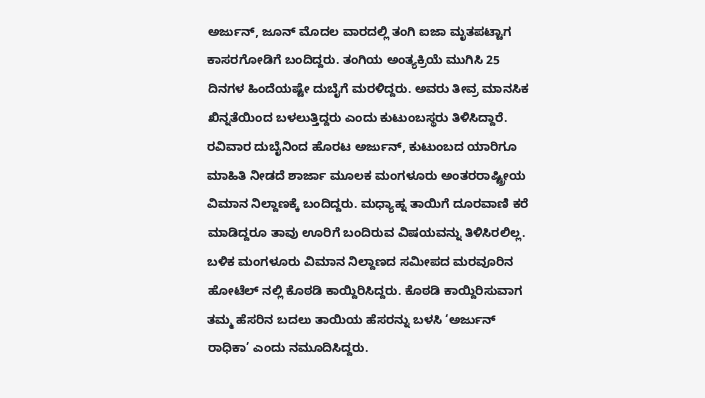ಅರ್ಜುನ್, ಜೂನ್ ಮೊದಲ ವಾರದಲ್ಲಿ ತಂಗಿ ಐಜಾ ಮೃತಪಟ್ಟಾಗ ಕಾಸರಗೋಡಿಗೆ ಬಂದಿದ್ದರು. ತಂಗಿಯ ಅಂತ್ಯಕ್ರಿಯೆ ಮುಗಿಸಿ 25 ದಿನಗಳ ಹಿಂದೆಯಷ್ಟೇ ದುಬೈಗೆ ಮರಳಿದ್ದರು. ಅವರು ತೀವ್ರ ಮಾನಸಿಕ ಖಿನ್ನತೆಯಿಂದ ಬಳಲುತ್ತಿದ್ದರು ಎಂದು ಕುಟುಂಬಸ್ಥರು ತಿಳಿಸಿದ್ದಾರೆ.
ರವಿವಾರ ದುಬೈನಿಂದ ಹೊರಟ ಅರ್ಜುನ್, ಕುಟುಂಬದ ಯಾರಿಗೂ ಮಾಹಿತಿ ನೀಡದೆ ಶಾರ್ಜಾ ಮೂಲಕ ಮಂಗಳೂರು ಅಂತರರಾಷ್ಟ್ರೀಯ ವಿಮಾನ ನಿಲ್ದಾಣಕ್ಕೆ ಬಂದಿದ್ದರು. ಮಧ್ಯಾಹ್ನ ತಾಯಿಗೆ ದೂರವಾಣಿ ಕರೆ ಮಾಡಿದ್ದರೂ ತಾವು ಊರಿಗೆ ಬಂದಿರುವ ವಿಷಯವನ್ನು ತಿಳಿಸಿರಲಿಲ್ಲ.
ಬಳಿಕ ಮಂಗಳೂರು ವಿಮಾನ ನಿಲ್ದಾಣದ ಸಮೀಪದ ಮರವೂರಿನ ಹೋಟೆಲ್ ನಲ್ಲಿ ಕೊಠಡಿ ಕಾಯ್ದಿರಿಸಿದ್ದರು. ಕೊಠಡಿ ಕಾಯ್ದಿರಿಸುವಾಗ ತಮ್ಮ ಹೆಸರಿನ ಬದಲು ತಾಯಿಯ ಹೆಸರನ್ನು ಬಳಸಿ ‘ಅರ್ಜುನ್ ರಾಧಿಕಾ’ ಎಂದು ನಮೂದಿಸಿದ್ದರು.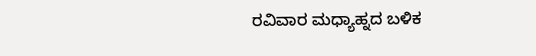ರವಿವಾರ ಮಧ್ಯಾಹ್ನದ ಬಳಿಕ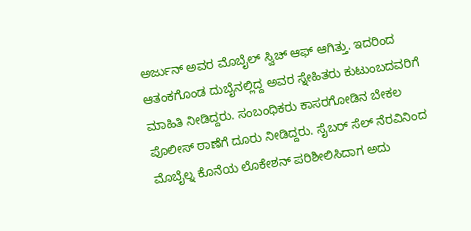ಅರ್ಜುನ್ ಅವರ ಮೊಬೈಲ್ ಸ್ವಿಚ್ ಆಫ್ ಆಗಿತ್ತು. ಇದರಿಂದ ಆತಂಕಗೊಂಡ ದುಬೈನಲ್ಲಿದ್ದ ಅವರ ಸ್ನೇಹಿತರು ಕುಟುಂಬದವರಿಗೆ ಮಾಹಿತಿ ನೀಡಿದ್ದರು. ಸಂಬಂಧಿಕರು ಕಾಸರಗೋಡಿನ ಬೇಕಲ ಪೊಲೀಸ್ ಠಾಣೆಗೆ ದೂರು ನೀಡಿದ್ದರು. ಸೈಬರ್ ಸೆಲ್ ನೆರವಿನಿಂದ ಮೊಬೈಲ್ನ ಕೊನೆಯ ಲೊಕೇಶನ್ ಪರಿಶೀಲಿಸಿದಾಗ ಅದು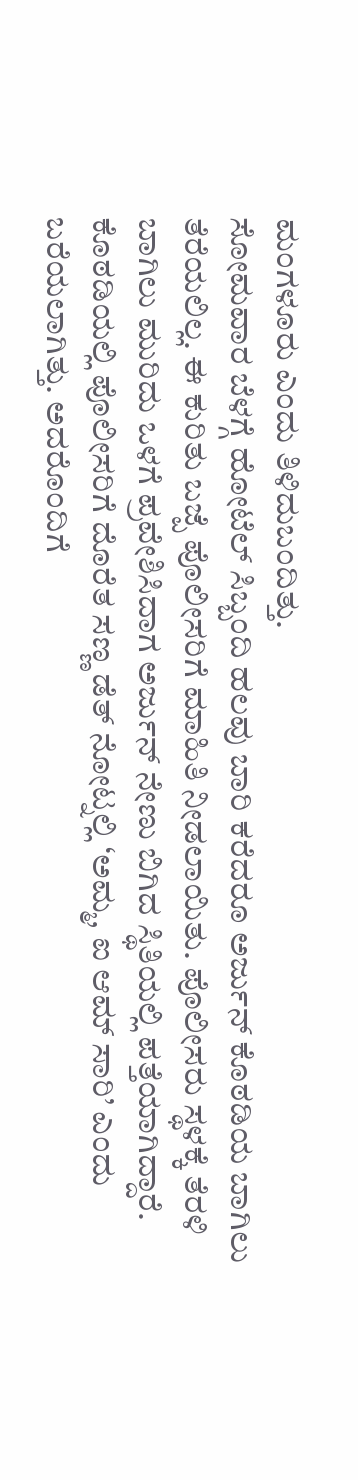ಮಂಗಳೂರು ಎಂದು ತಿಳಿದುಬಂದಿತ್ತು.
ಸೋಮವಾರ ಬೆಳಗ್ಗೆ ಹೋಟೆಲ್ ಸಿಬ್ಬಂದಿ ಹಲವು ಬಾರಿ ಕರೆದರೂ ಅರ್ಜುನ್ ಕೊಠಡಿಯ ಬಾಗಿಲು ತೆರೆಯಲಿಲ್ಲ. ಈ ಕುರಿತು ಬಜ್ಪೆ ಪೊಲೀಸರಿಗೆ ಮಾಹಿತಿ ನೀಡಲಾಯಿತು. ಪೊಲೀಸರು ಸ್ಥಳಕ್ಕೆ ತೆರಳಿ ಬಾಗಿಲು ಮುರಿದು ಒಳಗೆ ಪ್ರವೇಶಿಸಿದಾಗ ಅರ್ಜುನ್ ನೇಣು ಬಿಗಿದ ಸ್ಥಿತಿಯಲ್ಲಿ ಪತ್ತೆಯಾಗಿದ್ದಾರೆ.
ಕೊಠಡಿಯಲ್ಲಿ ಪೊಲೀಸರಿಗೆ ದೊರೆತ ಸಣ್ಣ ಡೆತ್ ನೋಟ್ನಲ್ಲಿ ‘ಅಮ್ಮ, ಐ ಆಮ್ ಸಾರಿ’ ಎಂದು ಬರೆಯಲಾಗಿತ್ತು. ಅದರೊಂದಿಗೆ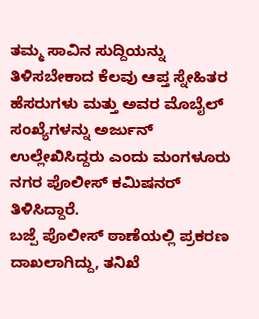ತಮ್ಮ ಸಾವಿನ ಸುದ್ದಿಯನ್ನು ತಿಳಿಸಬೇಕಾದ ಕೆಲವು ಆಪ್ತ ಸ್ನೇಹಿತರ ಹೆಸರುಗಳು ಮತ್ತು ಅವರ ಮೊಬೈಲ್ ಸಂಖ್ಯೆಗಳನ್ನು ಅರ್ಜುನ್ ಉಲ್ಲೇಖಿಸಿದ್ದರು ಎಂದು ಮಂಗಳೂರು ನಗರ ಪೊಲೀಸ್ ಕಮಿಷನರ್ ತಿಳಿಸಿದ್ದಾರೆ.
ಬಜ್ಪೆ ಪೊಲೀಸ್ ಠಾಣೆಯಲ್ಲಿ ಪ್ರಕರಣ ದಾಖಲಾಗಿದ್ದು, ತನಿಖೆ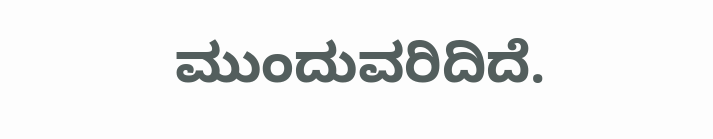ಮುಂದುವರಿದಿದೆ.